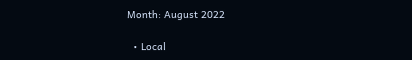Month: August 2022

  • Local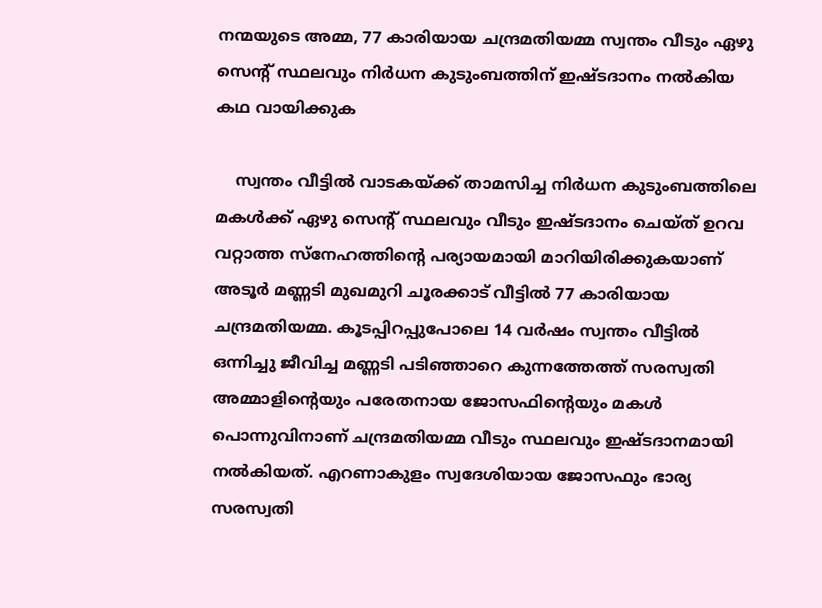നന്മയുടെ അമ്മ, 77 കാരിയായ ചന്ദ്രമതിയമ്മ സ്വന്തം വീടും ഏഴു സെന്റ് സ്ഥലവും നിര്‍ധന കുടുംബത്തിന് ഇഷ്ടദാനം നൽകിയ കഥ വായിക്കുക

    സ്വന്തം വീട്ടില്‍ വാടകയ്ക്ക് താമസിച്ച നിര്‍ധന കുടുംബത്തിലെ മകള്‍ക്ക് ഏഴു സെന്റ് സ്ഥലവും വീടും ഇഷ്ടദാനം ചെയ്ത് ഉറവ വറ്റാത്ത സ്‌നേഹത്തിന്റെ പര്യായമായി മാറിയിരിക്കുകയാണ് അടൂർ മണ്ണടി മുഖമുറി ചൂരക്കാട് വീട്ടില്‍ 77 കാരിയായ ചന്ദ്രമതിയമ്മ. കൂടപ്പിറപ്പുപോലെ 14 വർഷം സ്വന്തം വീട്ടിൽ ഒന്നിച്ചു ജീവിച്ച മണ്ണടി പടിഞ്ഞാറെ കുന്നത്തേത്ത് സരസ്വതി അമ്മാളിന്റെയും പരേതനായ ജോസഫിന്റെയും മകൾ പൊന്നുവിനാണ് ചന്ദ്രമതിയമ്മ വീടും സ്ഥലവും ഇഷ്ടദാനമായി നൽകിയത്. എറണാകുളം സ്വദേശിയായ ജോസഫും ഭാര്യ സരസ്വതി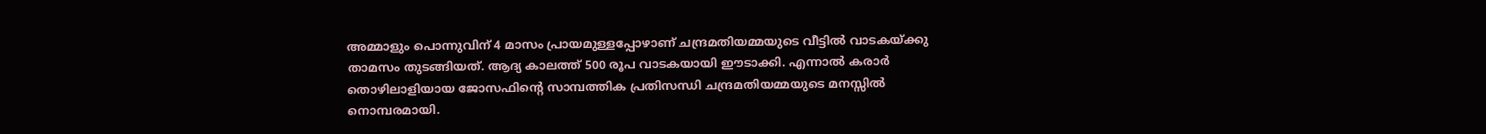അമ്മാളും പൊന്നുവിന് 4 മാസം പ്രായമുള്ളപ്പോഴാണ് ചന്ദ്രമതിയമ്മയുടെ വീട്ടിൽ വാടകയ്ക്കു താമസം തുടങ്ങിയത്. ആദ്യ കാലത്ത് 500 രൂപ വാടകയായി ഈടാക്കി. എന്നാൽ കരാര്‍ തൊഴിലാളിയായ ജോസഫിന്റെ സാമ്പത്തിക പ്രതിസന്ധി ചന്ദ്രമതിയമ്മയുടെ മനസ്സിൽ നൊമ്പരമായി.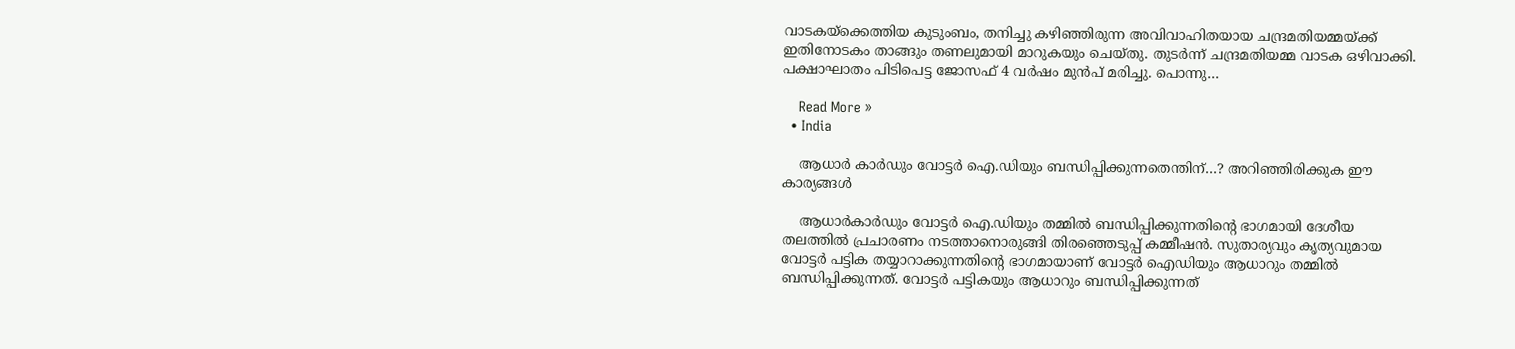വാടകയ്ക്കെത്തിയ കുടുംബം, തനിച്ചു കഴിഞ്ഞിരുന്ന അവിവാഹിതയായ ചന്ദ്രമതിയമ്മയ്ക്ക് ഇതിനോടകം താങ്ങും തണലുമായി മാറുകയും ചെയ്തു. തുടർന്ന് ചന്ദ്രമതിയമ്മ വാടക ഒഴിവാക്കി. പക്ഷാഘാതം പിടിപെട്ട ജോസഫ് 4 വർഷം മുൻപ് മരിച്ചു. പൊന്നു…

    Read More »
  • India

    ആധാർ കാർഡും വോട്ടർ ഐ.ഡിയും ബന്ധിപ്പിക്കുന്നതെന്തിന്…? അറിഞ്ഞിരിക്കുക ഈ കാര്യങ്ങൾ

    ആധാർകാർഡും വോട്ടർ ഐ.ഡിയും തമ്മിൽ ബന്ധിപ്പിക്കുന്നതിന്റെ ഭാഗമായി ദേശീയ തലത്തിൽ പ്രചാരണം നടത്താനൊരുങ്ങി തിരഞ്ഞെടുപ്പ് കമ്മീഷൻ. സുതാര്യവും കൃത്യവുമായ വോട്ടർ പട്ടിക തയ്യാറാക്കുന്നതിന്റെ ഭാഗമായാണ് വോട്ടർ ഐഡിയും ആധാറും തമ്മിൽ ബന്ധിപ്പിക്കുന്നത്. വോട്ടർ പട്ടികയും ആധാറും ബന്ധിപ്പിക്കുന്നത്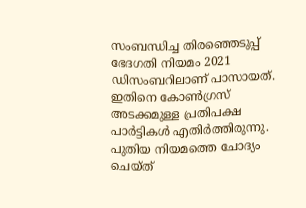സംബന്ധിച്ച തിരഞ്ഞെടുപ്പ് ഭേദഗതി നിയമം 2021 ഡിസംബറിലാണ് പാസായത്. ഇതിനെ കോൺഗ്രസ് അടക്കമുള്ള പ്രതിപക്ഷ പാർട്ടികൾ എതിർത്തിരുന്നു. പുതിയ നിയമത്തെ ചോദ്യം ചെയ്ത്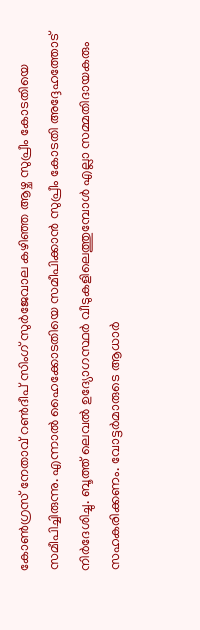കോൺഗ്രസ് നേതാവ് റൺദീപ് സിംഗ് സുർജേവാല കഴിഞ്ഞ ആഴ്ച സുപ്രീം കോടതിയെ സമീപിച്ചിരുന്നു. എന്നാൽ ഹൈക്കോടതിയെ സമീപിക്കാൻ സുപ്രീം കോടതി അദ്ദേഹത്തോട് നിർദേശിച്ചു. ബൂത്ത് ലെവൽ ഉദ്യോഗസ്ഥർ വീടുകളിലെത്തുമ്പോൾ എല്ലാ സമ്മതിദായകരും സഹകരിക്കണം. വോട്ടർമാരുടെ ആധാർ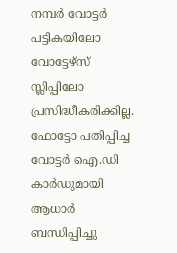നമ്പർ വോട്ടർ പട്ടികയിലോ വോട്ടേഴ്‌സ് സ്ലിപ്പിലോ പ്രസിദ്ധീകരിക്കില്ല. ഫോട്ടോ പതിപ്പിച്ച വോട്ടർ ഐ.ഡി കാർഡുമായി ആധാർ ബന്ധിപ്പിച്ചു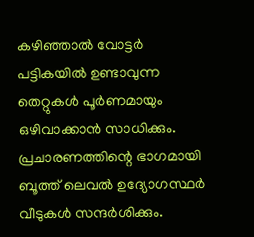കഴിഞ്ഞാൽ വോട്ടർ പട്ടികയിൽ ഉണ്ടാവുന്ന തെറ്റുകൾ പൂർണമായും ഒഴിവാക്കാൻ സാധിക്കും. പ്രചാരണത്തിന്റെ ഭാഗമായി ബൂത്ത് ലെവൽ ഉദ്യോഗസ്ഥർ വീടുകൾ സന്ദർശിക്കും.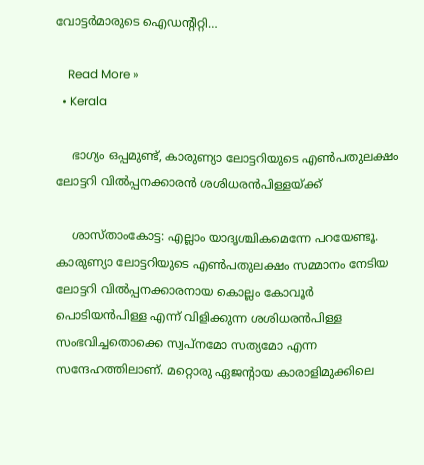വോട്ടർമാരുടെ ഐഡന്റിറ്റി…

    Read More »
  • Kerala

    ഭാഗ്യം ഒപ്പമുണ്ട്, കാരുണ്യാ ലോട്ടറിയുടെ എണ്‍പതുലക്ഷം ലോട്ടറി വില്‍പ്പനക്കാരൻ ശശിധരന്‍പിള്ളയ്ക്ക്

    ശാസ്താംകോട്ട: എല്ലാം യാദൃശ്ചികമെന്നേ പറയേണ്ടൂ. കാരുണ്യാ ലോട്ടറിയുടെ എണ്‍പതുലക്ഷം സമ്മാനം നേടിയ ലോട്ടറി വില്‍പ്പനക്കാരനായ കൊല്ലം കോവൂര്‍ പൊടിയന്‍പിള്ള എന്ന് വിളിക്കുന്ന ശശിധരന്‍പിള്ള സംഭവിച്ചതൊക്കെ സ്വപ്നമോ സത്യമോ എന്ന സന്ദേഹത്തിലാണ്. മറ്റൊരു ഏജന്റായ കാരാളിമുക്കിലെ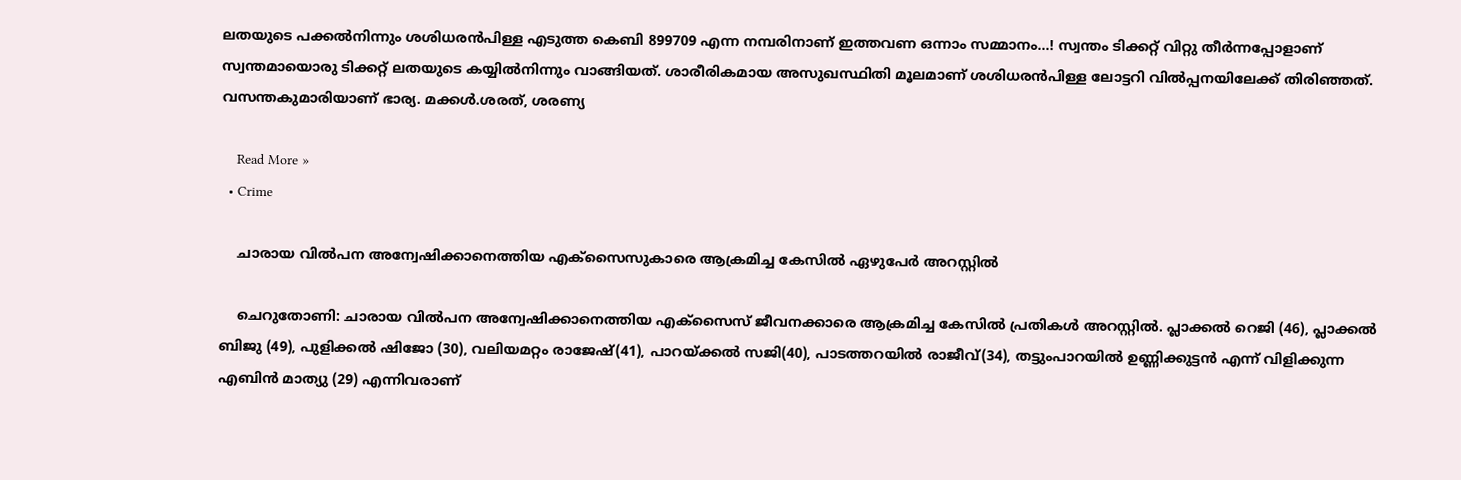ലതയുടെ പക്കല്‍നിന്നും ശശിധരന്‍പിള്ള എടുത്ത കെബി 899709 എന്ന നമ്പരിനാണ് ഇത്തവണ ഒന്നാം സമ്മാനം…! സ്വന്തം ടിക്കറ്റ് വിറ്റു തീര്‍ന്നപ്പോളാണ് സ്വന്തമായൊരു ടിക്കറ്റ് ലതയുടെ കയ്യില്‍നിന്നും വാങ്ങിയത്. ശാരീരികമായ അസുഖസ്ഥിതി മൂലമാണ് ശശിധരന്‍പിള്ള ലോട്ടറി വില്‍പ്പനയിലേക്ക് തിരിഞ്ഞത്. വസന്തകുമാരിയാണ് ഭാര്യ. മക്കള്‍.ശരത്, ശരണ്യ

    Read More »
  • Crime

    ചാരായ വില്‍പന അന്വേഷിക്കാനെത്തിയ എക്‌സൈസുകാരെ ആക്രമിച്ച കേസില്‍ ഏഴുപേര്‍ അറസ്റ്റില്‍

    ചെറുതോണി: ചാരായ വില്‍പന അന്വേഷിക്കാനെത്തിയ എക്‌സൈസ് ജീവനക്കാരെ ആക്രമിച്ച കേസില്‍ പ്രതികള്‍ അറസ്റ്റില്‍. പ്ലാക്കല്‍ റെജി (46), പ്ലാക്കല്‍ ബിജു (49), പുളിക്കല്‍ ഷിജോ (30), വലിയമറ്റം രാജേഷ്(41), പാറയ്ക്കല്‍ സജി(40), പാടത്തറയില്‍ രാജീവ്(34), തട്ടുംപാറയില്‍ ഉണ്ണിക്കുട്ടന്‍ എന്ന് വിളിക്കുന്ന എബിന്‍ മാത്യു (29) എന്നിവരാണ്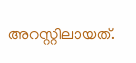അറസ്റ്റിലായത്.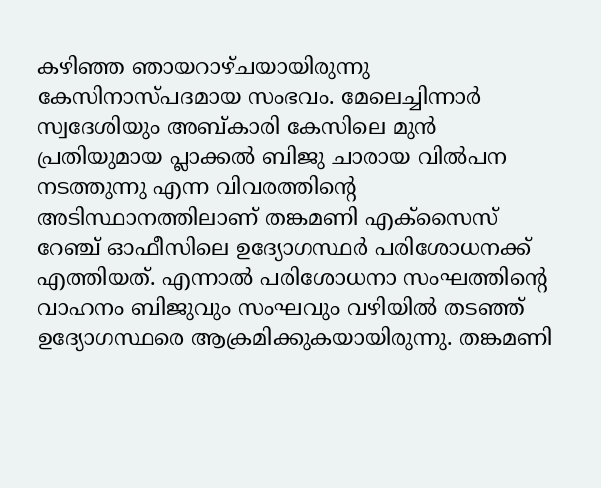കഴിഞ്ഞ ഞായറാഴ്ചയായിരുന്നു കേസിനാസ്പദമായ സംഭവം. മേലെച്ചിന്നാര്‍ സ്വദേശിയും അബ്കാരി കേസിലെ മുന്‍ പ്രതിയുമായ പ്ലാക്കല്‍ ബിജു ചാരായ വില്‍പന നടത്തുന്നു എന്ന വിവരത്തിന്റെ അടിസ്ഥാനത്തിലാണ് തങ്കമണി എക്‌സൈസ് റേഞ്ച് ഓഫീസിലെ ഉദ്യോഗസ്ഥര്‍ പരിശോധനക്ക് എത്തിയത്. എന്നാല്‍ പരിശോധനാ സംഘത്തിന്റെ വാഹനം ബിജുവും സംഘവും വഴിയില്‍ തടഞ്ഞ് ഉദ്യോഗസ്ഥരെ ആക്രമിക്കുകയായിരുന്നു. തങ്കമണി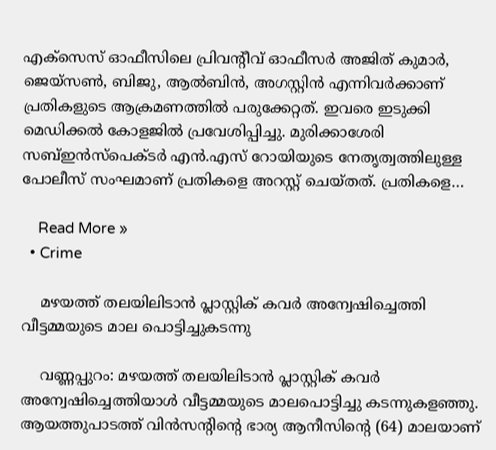എക്‌സെസ് ഓഫീസിലെ പ്രിവന്റീവ് ഓഫീസര്‍ അജിത് കുമാര്‍, ജെയ്സണ്‍, ബിജു, ആല്‍ബിന്‍, അഗസ്റ്റിന്‍ എന്നിവര്‍ക്കാണ് പ്രതികളുടെ ആക്രമണത്തില്‍ പരുക്കേറ്റത്. ഇവരെ ഇടുക്കി മെഡിക്കല്‍ കോളജില്‍ പ്രവേശിപ്പിച്ചു. മുരിക്കാശേരി സബ്ഇന്‍സ്പെക്ടര്‍ എന്‍.എസ് റോയിയുടെ നേതൃത്വത്തിലുള്ള പോലീസ് സംഘമാണ് പ്രതികളെ അറസ്റ്റ് ചെയ്തത്. പ്രതികളെ…

    Read More »
  • Crime

    മഴയത്ത് തലയിലിടാന്‍ പ്ലാസ്റ്റിക് കവര്‍ അന്വേഷിച്ചെത്തി വീട്ടമ്മയുടെ മാല പൊട്ടിച്ചുകടന്നു

    വണ്ണപ്പുറം: മഴയത്ത് തലയിലിടാന്‍ പ്ലാസ്റ്റിക് കവര്‍ അന്വേഷിച്ചെത്തിയാള്‍ വീട്ടമ്മയുടെ മാലപൊട്ടിച്ചു കടന്നുകളഞ്ഞു. ആയത്തുപാടത്ത് വിന്‍സന്റിന്റെ ഭാര്യ ആനീസിന്റെ (64) മാലയാണ്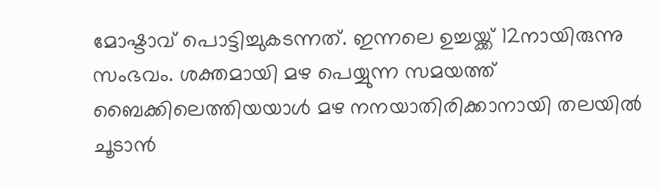മോഷ്ടാവ് പൊട്ടിച്ചുകടന്നത്. ഇന്നലെ ഉച്ചയ്ക്ക് 12നായിരുന്നു സംഭവം. ശക്തമായി മഴ പെയ്യുന്ന സമയത്ത് ബൈക്കിലെത്തിയയാള്‍ മഴ നനയാതിരിക്കാനായി തലയില്‍ ചൂടാന്‍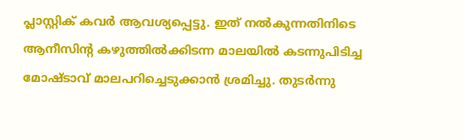പ്ലാസ്റ്റിക് കവര്‍ ആവശ്യപ്പെട്ടു. ഇത് നല്‍കുന്നതിനിടെ ആനീസിന്റ കഴുത്തില്‍ക്കിടന്ന മാലയില്‍ കടന്നുപിടിച്ച മോഷ്ടാവ് മാലപറിച്ചെടുക്കാന്‍ ശ്രമിച്ചു. തുടര്‍ന്നു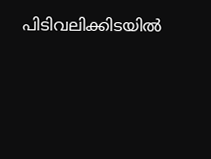പിടിവലിക്കിടയില്‍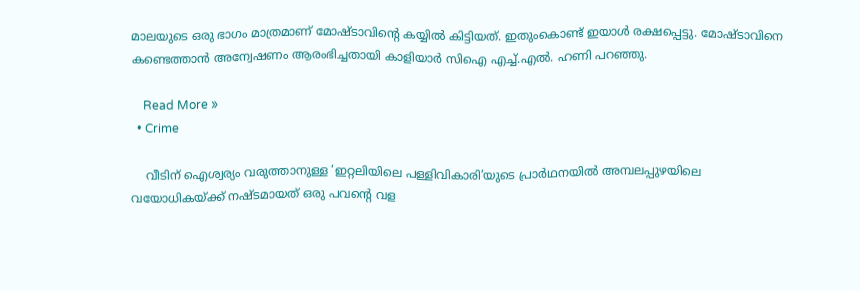മാലയുടെ ഒരു ഭാഗം മാത്രമാണ് മോഷ്ടാവിന്റെ കയ്യില്‍ കിട്ടിയത്. ഇതുംകൊണ്ട് ഇയാള്‍ രക്ഷപ്പെട്ടു. മോഷ്ടാവിനെ കണ്ടെത്താന്‍ അന്വേഷണം ആരംഭിച്ചതായി കാളിയാര്‍ സിഐ എച്ച്.എല്‍. ഹണി പറഞ്ഞു.

    Read More »
  • Crime

    വീടിന് ഐശ്വര്യം വരുത്താനുള്ള ‘ഇറ്റലിയിലെ പള്ളിവികാരി’യുടെ പ്രാര്‍ഥനയില്‍ അമ്പലപ്പുഴയിലെ വയോധികയ്ക്ക് നഷ്ടമായത് ഒരു പവന്റെ വള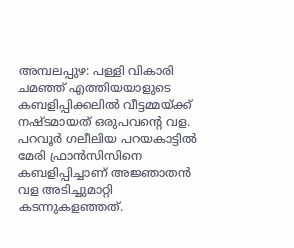അമ്പലപ്പുഴ: പള്ളി വികാരി ചമഞ്ഞ് എത്തിയയാളുടെ കബളിപ്പിക്കലില്‍ വീട്ടമ്മയ്ക്ക് നഷ്ടമായത് ഒരുപവന്റെ വള. പറവൂര്‍ ഗലീലിയ പറയകാട്ടില്‍ മേരി ഫ്രാന്‍സിസിനെ കബളിപ്പിച്ചാണ് അജ്ഞാതന്‍ വള അടിച്ചുമാറ്റി കടന്നുകളഞ്ഞത്.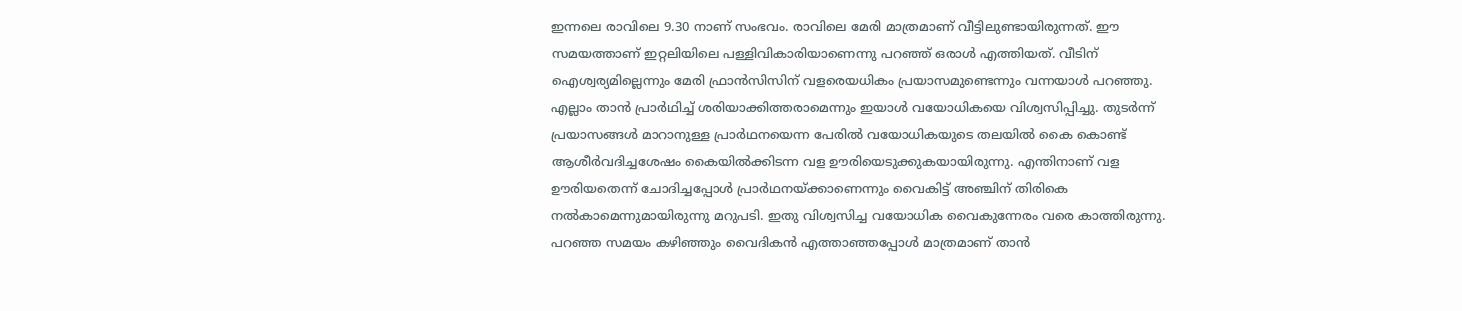ഇന്നലെ രാവിലെ 9.30 നാണ് സംഭവം. രാവിലെ മേരി മാത്രമാണ് വീട്ടിലുണ്ടായിരുന്നത്. ഈ സമയത്താണ് ഇറ്റലിയിലെ പള്ളിവികാരിയാണെന്നു പറഞ്ഞ് ഒരാള്‍ എത്തിയത്. വീടിന് ഐശ്വര്യമില്ലെന്നും മേരി ഫ്രാന്‍സിസിന് വളരെയധികം പ്രയാസമുണ്ടെന്നും വന്നയാള്‍ പറഞ്ഞു. എല്ലാം താന്‍ പ്രാര്‍ഥിച്ച് ശരിയാക്കിത്തരാമെന്നും ഇയാള്‍ വയോധികയെ വിശ്വസിപ്പിച്ചു. തുടര്‍ന്ന് പ്രയാസങ്ങള്‍ മാറാനുള്ള പ്രാര്‍ഥനയെന്ന പേരില്‍ വയോധികയുടെ തലയില്‍ കൈ കൊണ്ട് ആശീര്‍വദിച്ചശേഷം കൈയില്‍ക്കിടന്ന വള ഊരിയെടുക്കുകയായിരുന്നു. എന്തിനാണ് വള ഊരിയതെന്ന് ചോദിച്ചപ്പോള്‍ പ്രാര്‍ഥനയ്ക്കാണെന്നും വൈകിട്ട് അഞ്ചിന് തിരികെ നല്‍കാമെന്നുമായിരുന്നു മറുപടി. ഇതു വിശ്വസിച്ച വയോധിക വൈകുന്നേരം വരെ കാത്തിരുന്നു. പറഞ്ഞ സമയം കഴിഞ്ഞും വൈദികന്‍ എത്താഞ്ഞപ്പോള്‍ മാത്രമാണ് താന്‍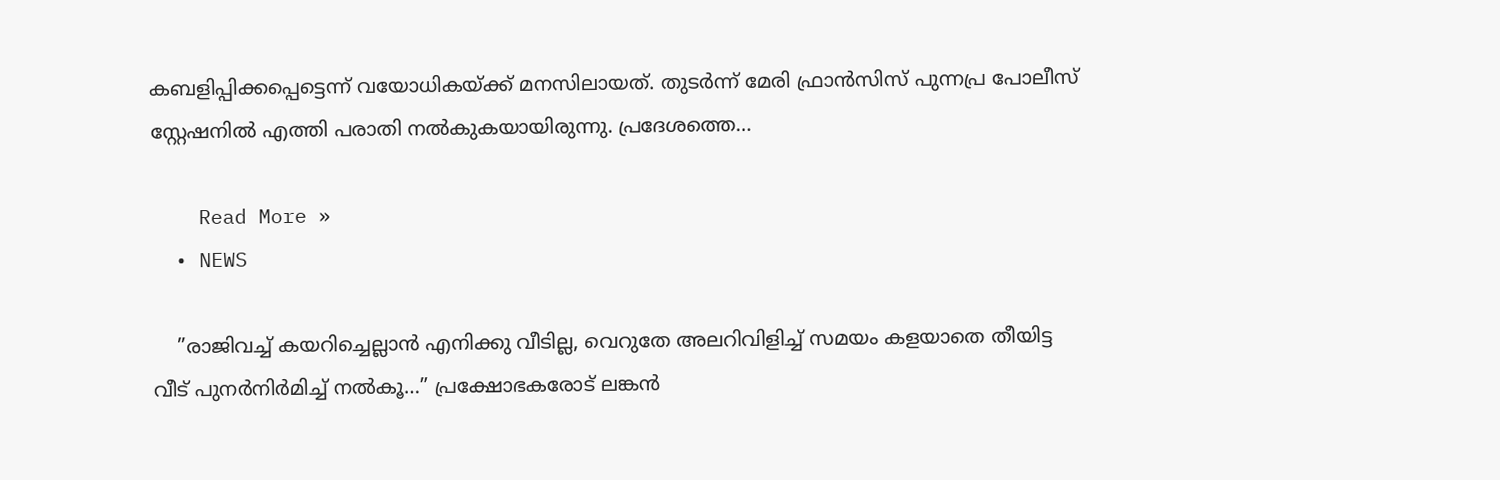കബളിപ്പിക്കപ്പെട്ടെന്ന് വയോധികയ്ക്ക് മനസിലായത്. തുടര്‍ന്ന് മേരി ഫ്രാന്‍സിസ് പുന്നപ്ര പോലീസ് സ്റ്റേഷനില്‍ എത്തി പരാതി നല്‍കുകയായിരുന്നു. പ്രദേശത്തെ…

    Read More »
  • NEWS

    ”രാജിവച്ച് കയറിച്ചെല്ലാന്‍ എനിക്കു വീടില്ല, വെറുതേ അലറിവിളിച്ച് സമയം കളയാതെ തീയിട്ട വീട് പുനര്‍നിര്‍മിച്ച് നല്‍കൂ…” പ്രക്ഷോഭകരോട് ലങ്കന്‍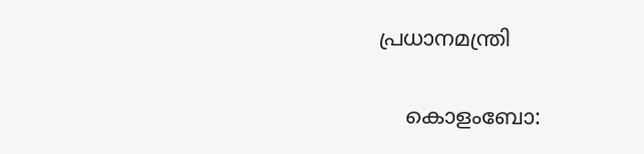പ്രധാനമന്ത്രി

    കൊളംബോ: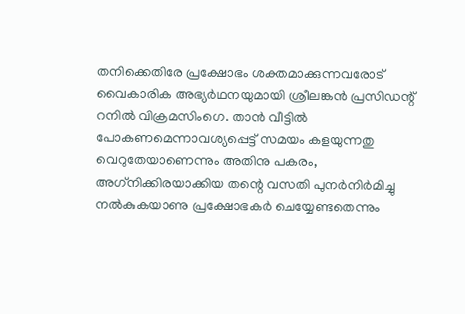തനിക്കെതിരേ പ്രക്ഷോഭം ശക്തമാക്കുന്നവരോട് വൈകാരിക അഭ്യര്‍ഥനയുമായി ശ്രീലങ്കന്‍ പ്രസിഡന്റ് റനില്‍ വിക്രമസിംഗെ. താന്‍ വീട്ടില്‍ പോകണമെന്നാവശ്യപ്പെട്ട് സമയം കളയുന്നതു വെറുതേയാണെന്നും അതിനു പകരം, അഗ്‌നിക്കിരയാക്കിയ തന്റെ വസതി പുനര്‍നിര്‍മിച്ചു നല്‍കുകയാണു പ്രക്ഷോഭകര്‍ ചെയ്യേണ്ടതെന്നും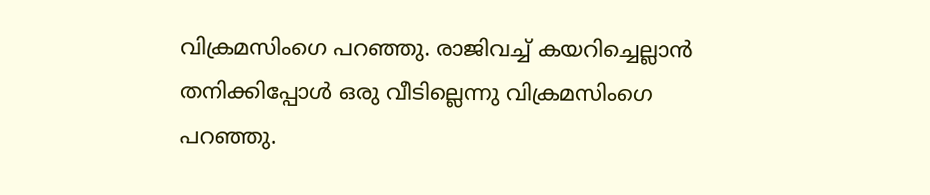വിക്രമസിംഗെ പറഞ്ഞു. രാജിവച്ച് കയറിച്ചെല്ലാന്‍ തനിക്കിപ്പോള്‍ ഒരു വീടില്ലെന്നു വിക്രമസിംഗെ പറഞ്ഞു.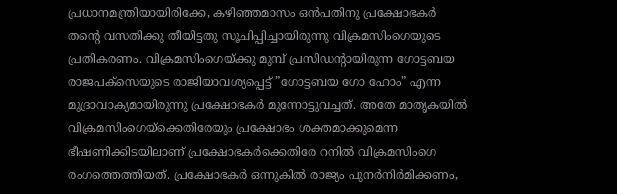പ്രധാനമന്ത്രിയായിരിക്കേ, കഴിഞ്ഞമാസം ഒന്‍പതിനു പ്രക്ഷോഭകര്‍ തന്റെ വസതിക്കു തീയിട്ടതു സൂചിപ്പിച്ചായിരുന്നു വിക്രമസിംഗെയുടെ പ്രതികരണം. വിക്രമസിംഗെയ്ക്കു മുമ്പ് പ്രസിഡന്റായിരുന്ന ഗോട്ടബയ രാജപക്സെയുടെ രാജിയാവശ്യപ്പെട്ട് ”ഗോട്ടബയ ഗോ ഹോം” എന്ന മുദ്രാവാക്യമായിരുന്നു പ്രക്ഷോഭകര്‍ മുന്നോട്ടുവച്ചത്. അതേ മാതൃകയില്‍ വിക്രമസിംഗെയ്ക്കെതിരേയും പ്രക്ഷോഭം ശക്തമാക്കുമെന്ന ഭീഷണിക്കിടയിലാണ് പ്രക്ഷോഭകര്‍ക്കെതിരേ റനില്‍ വിക്രമസിംഗെ രംഗത്തെത്തിയത്. പ്രക്ഷോഭകര്‍ ഒന്നുകില്‍ രാജ്യം പുനര്‍നിര്‍മിക്കണം,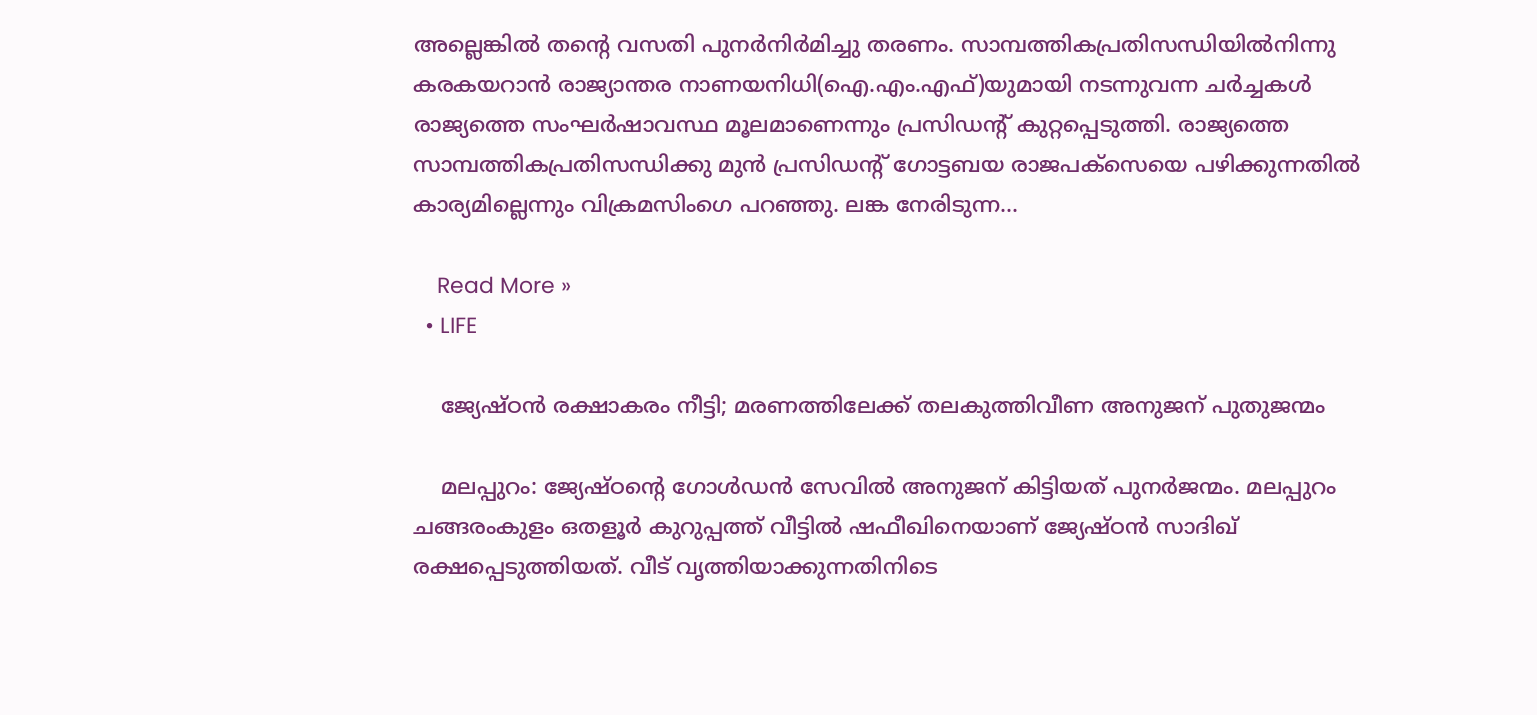അല്ലെങ്കില്‍ തന്റെ വസതി പുനര്‍നിര്‍മിച്ചു തരണം. സാമ്പത്തികപ്രതിസന്ധിയില്‍നിന്നു കരകയറാന്‍ രാജ്യാന്തര നാണയനിധി(ഐ.എം.എഫ്)യുമായി നടന്നുവന്ന ചര്‍ച്ചകള്‍ രാജ്യത്തെ സംഘര്‍ഷാവസ്ഥ മൂലമാണെന്നും പ്രസിഡന്റ് കുറ്റപ്പെടുത്തി. രാജ്യത്തെ സാമ്പത്തികപ്രതിസന്ധിക്കു മുന്‍ പ്രസിഡന്റ് ഗോട്ടബയ രാജപക്സെയെ പഴിക്കുന്നതില്‍ കാര്യമില്ലെന്നും വിക്രമസിംഗെ പറഞ്ഞു. ലങ്ക നേരിടുന്ന…

    Read More »
  • LIFE

    ജ്യേഷ്ഠന്‍ രക്ഷാകരം നീട്ടി; മരണത്തിലേക്ക് തലകുത്തിവീണ അനുജന് പുതുജന്മം

    മലപ്പുറം: ജ്യേഷ്ഠന്റെ ഗോള്‍ഡന്‍ സേവില്‍ അനുജന് കിട്ടിയത് പുനര്‍ജന്മം. മലപ്പുറം ചങ്ങരംകുളം ഒതളൂര്‍ കുറുപ്പത്ത് വീട്ടില്‍ ഷഫീഖിനെയാണ് ജ്യേഷ്ഠന്‍ സാദിഖ് രക്ഷപ്പെടുത്തിയത്. വീട് വൃത്തിയാക്കുന്നതിനിടെ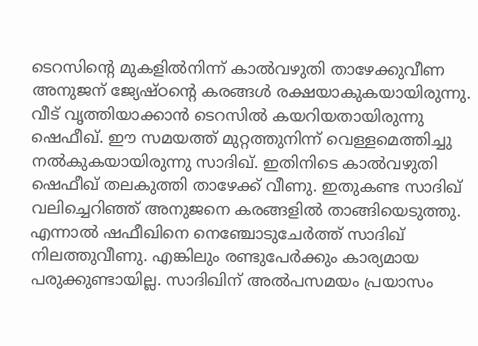ടെറസിന്റെ മുകളില്‍നിന്ന് കാല്‍വഴുതി താഴേക്കുവീണ അനുജന് ജ്യേഷ്ഠന്റെ കരങ്ങള്‍ രക്ഷയാകുകയായിരുന്നു. വീട് വൃത്തിയാക്കാന്‍ ടെറസില്‍ കയറിയതായിരുന്നു ഷെഫീഖ്. ഈ സമയത്ത് മുറ്റത്തുനിന്ന്‌ വെള്ളമെത്തിച്ചു നല്‍കുകയായിരുന്നു സാദിഖ്. ഇതിനിടെ കാല്‍വഴുതി ഷെഫീഖ് തലകുത്തി താഴേക്ക് വീണു. ഇതുകണ്ട സാദിഖ്‌ വലിച്ചെറിഞ്ഞ് അനുജനെ കരങ്ങളില്‍ താങ്ങിയെടുത്തു. എന്നാല്‍ ഷഫീഖിനെ നെഞ്ചോടുചേര്‍ത്ത് സാദിഖ് നിലത്തുവീണു. എങ്കിലും രണ്ടുപേര്‍ക്കും കാര്യമായ പരുക്കുണ്ടായില്ല. സാദിഖിന് അല്‍പസമയം പ്രയാസം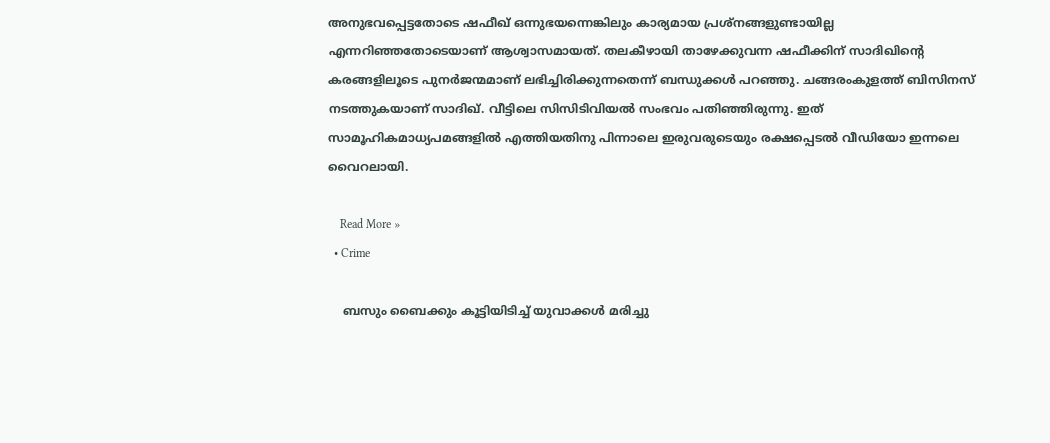അനുഭവപ്പെട്ടതോടെ ഷഫീഖ് ഒന്നുഭയന്നെങ്കിലും കാര്യമായ പ്രശ്നങ്ങളുണ്ടായില്ല എന്നറിഞ്ഞതോടെയാണ് ആശ്വാസമായത്. തലകീഴായി താഴേക്കുവന്ന ഷഫീക്കിന് സാദിഖിന്റെ കരങ്ങളിലൂടെ പുനര്‍ജന്മമാണ് ലഭിച്ചിരിക്കുന്നതെന്ന് ബന്ധുക്കള്‍ പറഞ്ഞു. ചങ്ങരംകുളത്ത് ബിസിനസ് നടത്തുകയാണ് സാദിഖ്. വീട്ടിലെ സിസിടിവിയല്‍ സംഭവം പതിഞ്ഞിരുന്നു. ഇത് സാമൂഹികമാധ്യപമങ്ങളില്‍ എത്തിയതിനു പിന്നാലെ ഇരുവരുടെയും രക്ഷപ്പെടല്‍ വീഡിയോ ഇന്നലെ വൈറലായി.

    Read More »
  • Crime

    ബസും ബൈക്കും കൂട്ടിയിടിച്ച് യുവാക്കള്‍ മരിച്ചു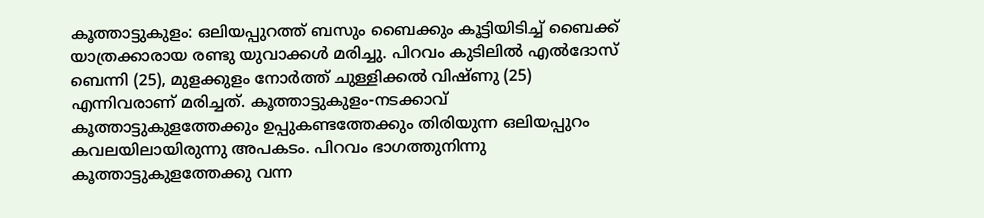കൂത്താട്ടുകുളം: ഒലിയപ്പുറത്ത് ബസും ബൈക്കും കൂട്ടിയിടിച്ച് ബൈക്ക് യാത്രക്കാരായ രണ്ടു യുവാക്കള്‍ മരിച്ചു. പിറവം കുടിലില്‍ എല്‍ദോസ് ബെന്നി (25), മുളക്കുളം നോര്‍ത്ത് ചുള്ളിക്കല്‍ വിഷ്ണു (25) എന്നിവരാണ് മരിച്ചത്. കൂത്താട്ടുകുളം-നടക്കാവ്‌ കൂത്താട്ടുകുളത്തേക്കും ഉപ്പുകണ്ടത്തേക്കും തിരിയുന്ന ഒലിയപ്പുറം കവലയിലായിരുന്നു അപകടം. പിറവം ഭാഗത്തുനിന്നു കൂത്താട്ടുകുളത്തേക്കു വന്ന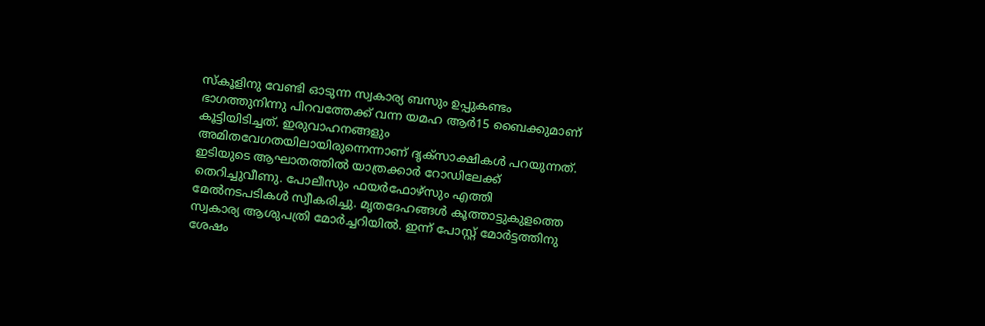സ്‌കൂളിനു വേണ്ടി ഓടുന്ന സ്വകാര്യ ബസും ഉപ്പുകണ്ടം ഭാഗത്തുനിന്നു പിറവത്തേക്ക് വന്ന യമഹ ആര്‍15 ബൈക്കുമാണ് കൂട്ടിയിടിച്ചത്. ഇരുവാഹനങ്ങളും അമിതവേഗതയിലായിരുന്നെന്നാണ് ദൃക്സാക്ഷികള്‍ പറയുന്നത്. ഇടിയുടെ ആഘാതത്തില്‍ യാത്രക്കാര്‍ റോഡിലേക്ക് തെറിച്ചുവീണു. പോലീസും ഫയര്‍ഫോഴ്സും എത്തി മേല്‍നടപടികള്‍ സ്വീകരിച്ചു. മൃതദേഹങ്ങള്‍ കൂത്താട്ടുകുളത്തെ സ്വകാര്യ ആശുപത്രി മോര്‍ച്ചറിയില്‍. ഇന്ന് പോസ്റ്റ് മോര്‍ട്ടത്തിനു ശേഷം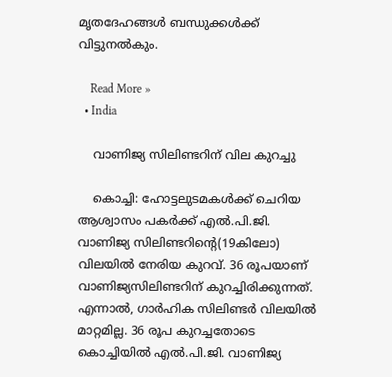മൃതദേഹങ്ങള്‍ ബന്ധുക്കള്‍ക്ക് വിട്ടുനല്‍കും.

    Read More »
  • India

    വാണിജ്യ സിലിണ്ടറിന് വില കുറച്ചു

    കൊച്ചി: ഹോട്ടലുടമകള്‍ക്ക് ചെറിയ ആശ്വാസം പകര്‍ക്ക് എല്‍.പി.ജി. വാണിജ്യ സിലിണ്ടറിന്റെ(19കിലോ) വിലയില്‍ നേരിയ കുറവ്. 36 രൂപയാണ് വാണിജ്യസിലിണ്ടറിന് കുറച്ചിരിക്കുന്നത്. എന്നാല്‍, ഗാര്‍ഹിക സിലിണ്ടര്‍ വിലയില്‍ മാറ്റമില്ല. 36 രൂപ കുറച്ചതോടെ കൊച്ചിയില്‍ എല്‍.പി.ജി. വാണിജ്യ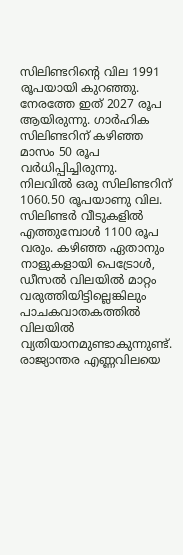സിലിണ്ടറിന്റെ വില 1991 രൂപയായി കുറഞ്ഞു. നേരത്തേ ഇത് 2027 രൂപ ആയിരുന്നു. ഗാര്‍ഹിക സിലിണ്ടറിന് കഴിഞ്ഞ മാസം 50 രൂപ വര്‍ധിപ്പിച്ചിരുന്നു. നിലവില്‍ ഒരു സിലിണ്ടറിന് 1060.50 രൂപയാണു വില. സിലിണ്ടര്‍ വീടുകളില്‍ എത്തുമ്പോള്‍ 1100 രൂപ വരും. കഴിഞ്ഞ ഏതാനും നാളുകളായി പെട്രോള്‍, ഡീസല്‍ വിലയില്‍ മാറ്റം വരുത്തിയിട്ടില്ലെങ്കിലും പാചകവാതകത്തില്‍ വിലയില്‍ വ്യതിയാനമുണ്ടാകുന്നുണ്ട്. രാജ്യാന്തര എണ്ണവിലയെ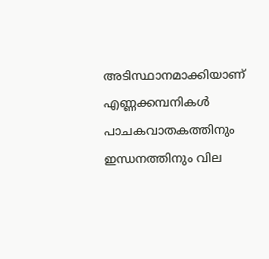അടിസ്ഥാനമാക്കിയാണ് എണ്ണക്കമ്പനികള്‍ പാചകവാതകത്തിനും ഇന്ധനത്തിനും വില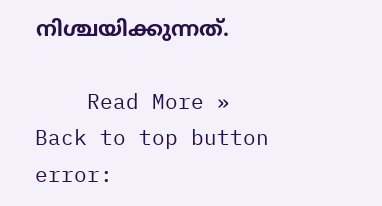നിശ്ചയിക്കുന്നത്.

    Read More »
Back to top button
error: